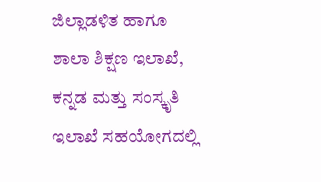ಜಿಲ್ಲಾಡಳಿತ ಹಾಗೂ ಶಾಲಾ ಶಿಕ್ಷಣ ಇಲಾಖೆ, ಕನ್ನಡ ಮತ್ತು ಸಂಸ್ಕೃತಿ ಇಲಾಖೆ ಸಹಯೋಗದಲ್ಲಿ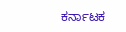ಕರ್ನಾಟಕ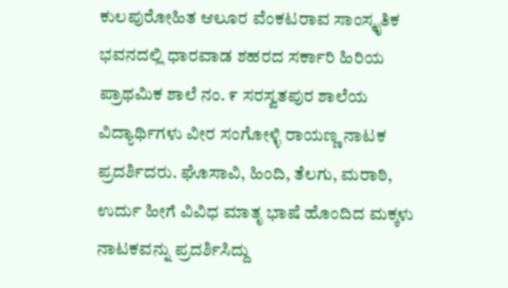ಕುಲಪುರೋಹಿತ ಆಲೂರ ವೆಂಕಟರಾವ ಸಾಂಸ್ಕೃತಿಕ ಭವನದಲ್ಲಿ ಧಾರವಾಡ ಶಹರದ ಸರ್ಕಾರಿ ಹಿರಿಯ ಪ್ರಾಥಮಿಕ ಶಾಲೆ ನಂ. ೯ ಸರಸ್ವತಪುರ ಶಾಲೆಯ ವಿದ್ಯಾರ್ಥಿಗಳು ವೀರ ಸಂಗೋಳ್ಳಿ ರಾಯಣ್ಣ ನಾಟಕ ಪ್ರದರ್ಶಿದರು. ಘೊಸಾವಿ, ಹಿಂದಿ, ತೆಲಗು, ಮರಾಠಿ, ಉರ್ದು ಹೀಗೆ ವಿವಿಧ ಮಾತೃ ಭಾಷೆ ಹೊಂದಿದ ಮಕ್ಕಳು ನಾಟಕವನ್ನು ಪ್ರದರ್ಶಿಸಿದ್ದು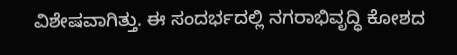ವಿಶೇಷವಾಗಿತ್ತು. ಈ ಸಂದರ್ಭದಲ್ಲಿ ನಗರಾಭಿವೃದ್ಧಿ ಕೋಶದ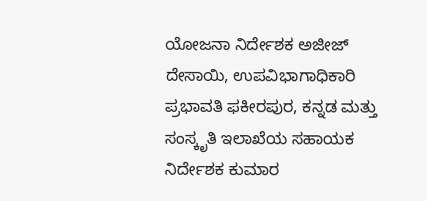ಯೋಜನಾ ನಿರ್ದೇಶಕ ಅಜೀಜ್ ದೇಸಾಯಿ, ಉಪವಿಭಾಗಾಧಿಕಾರಿ ಪ್ರಭಾವತಿ ಫಕೀರಪುರ, ಕನ್ನಡ ಮತ್ತು ಸಂಸ್ಕೃತಿ ಇಲಾಖೆಯ ಸಹಾಯಕ ನಿರ್ದೇಶಕ ಕುಮಾರ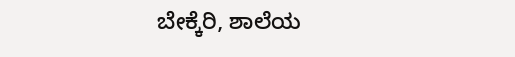ಬೇಕ್ಕೆರಿ, ಶಾಲೆಯ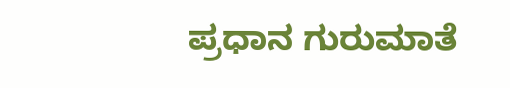ಪ್ರಧಾನ ಗುರುಮಾತೆ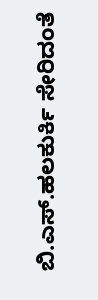ಬಿ.ಎಸ್.ಹಲಕುರ್ಕಿ ಸೇರಿದಂತೆ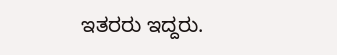ಇತರರು ಇದ್ದರು.